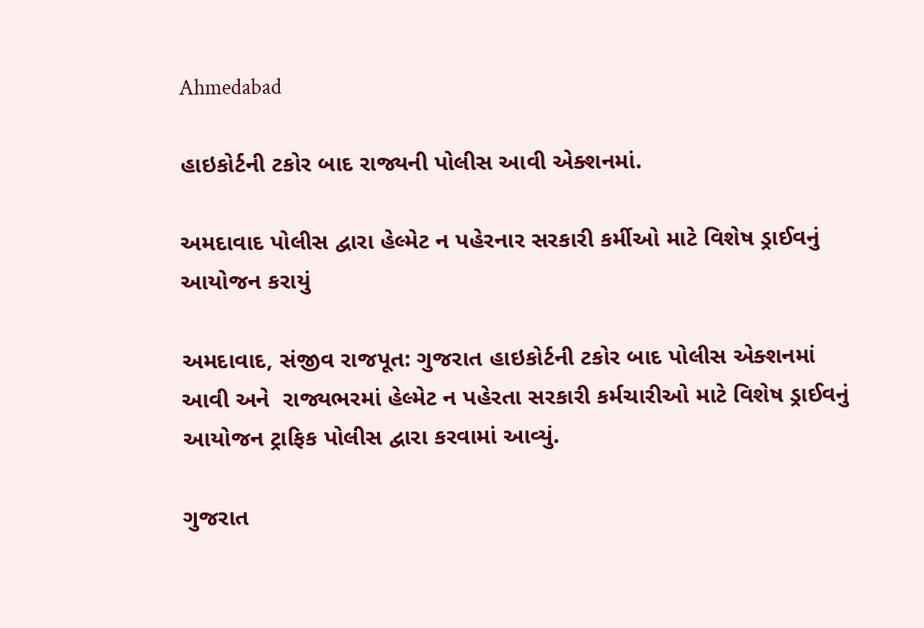Ahmedabad

હાઇકોર્ટની ટકોર બાદ રાજ્યની પોલીસ આવી એક્શનમાં.

અમદાવાદ પોલીસ દ્વારા હેલ્મેટ ન પહેરનાર સરકારી કર્મીઓ માટે વિશેષ ડ્રાઈવનું આયોજન કરાયું

અમદાવાદ, સંજીવ રાજપૂત: ગુજરાત હાઇકોર્ટની ટકોર બાદ પોલીસ એક્શનમાં આવી અને  રાજ્યભરમાં હેલ્મેટ ન પહેરતા સરકારી કર્મચારીઓ માટે વિશેષ ડ્રાઈવનું આયોજન ટ્રાફિક પોલીસ દ્વારા કરવામાં આવ્યું.

ગુજરાત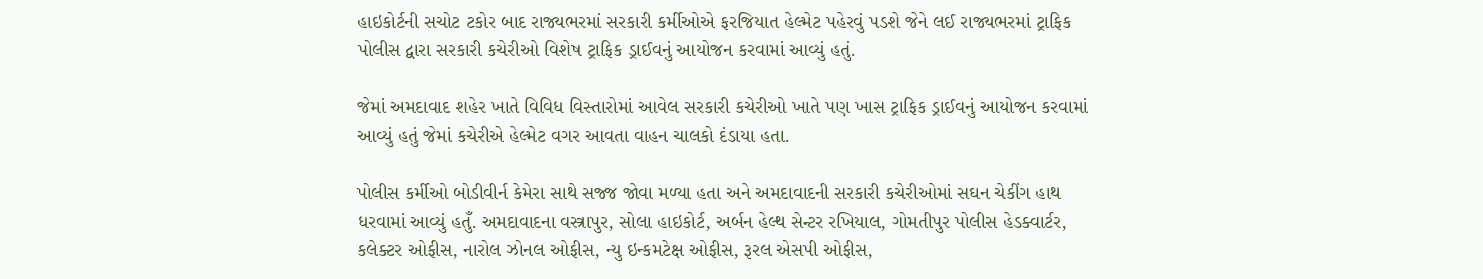હાઇકોર્ટની સચોટ ટકોર બાદ રાજ્યભરમાં સરકારી કર્મીઓએ ફરજિયાત હેલ્મેટ પહેરવું પડશે જેને લઈ રાજ્યભરમાં ટ્રાફિક પોલીસ દ્વારા સરકારી કચેરીઓ વિશેષ ટ્રાફિક ડ્રાઈવનું આયોજન કરવામાં આવ્યું હતું.

જેમાં અમદાવાદ શહેર ખાતે વિવિધ વિસ્તારોમાં આવેલ સરકારી કચેરીઓ ખાતે પણ ખાસ ટ્રાફિક ડ્રાઈવનું આયોજન કરવામાં આવ્યું હતું જેમાં કચેરીએ હેલ્મેટ વગર આવતા વાહન ચાલકો દંડાયા હતા.

પોલીસ કર્મીઓ બોડીવીર્ન કેમેરા સાથે સજ્જ જોવા મળ્યા હતા અને અમદાવાદની સરકારી કચેરીઓમાં સઘન ચેકીંગ હાથ ધરવામાં આવ્યું હતુઁ. અમદાવાદના વસ્ત્રાપુર, સોલા હાઇકોર્ટ, અર્બન હેલ્થ સેન્ટર રખિયાલ, ગોમતીપુર પોલીસ હેડક્વાર્ટર, કલેક્ટર ઓફીસ, નારોલ ઝોનલ ઓફીસ, ન્યુ ઇન્કમટેક્ષ ઓફીસ, રૂરલ એસપી ઓફીસ,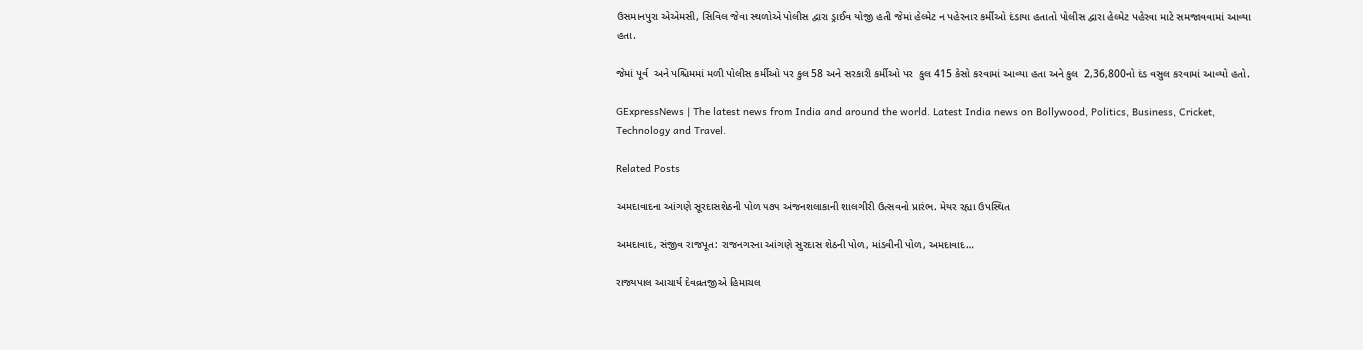ઉસમાનપુરા એએમસી, સિવિલ જેવા સ્થળોએ પોલીસ દ્વારા ડ્રાઈવ યોજી હતી જેમાં હેલ્મેટ ન પહેરનાર કર્મીઓ દંડાયા હતાતો પોલીસ દ્વારા હેલ્મેટ પહેરવા માટે સમજાવવામાં આવ્યા હતા.

જેમાં પૂર્વ  અને પશ્ચિમમાં મળી પોલીસ કર્મીઓ પર કુલ 58 અને સરકારી કર્મીઓ પર  કુલ 415 કેસો કરવામાં આવ્યા હતા અને કુલ  2,36,800નો દંડ વસુલ કરવામાં આવ્યો હતો.

GExpressNews | The latest news from India and around the world. Latest India news on Bollywood, Politics, Business, Cricket, Technology and Travel.

Related Posts

અમદાવાદના આંગણે સૂરદાસશેઠની પોળ ૫૭૫ અંજનશલાકાની શાલગીરી ઉત્સવનો પ્રારંભ. મેયર રહ્યા ઉપસ્થિત

અમદાવાદ, સંજીવ રાજપૂત: રાજનગરના આંગણે સુરદાસ શેઠની પોળ, માંડવીની પોળ, અમદાવાદ…

રાજ્યપાલ આચાર્ય દેવવ્રતજીએ હિમાચલ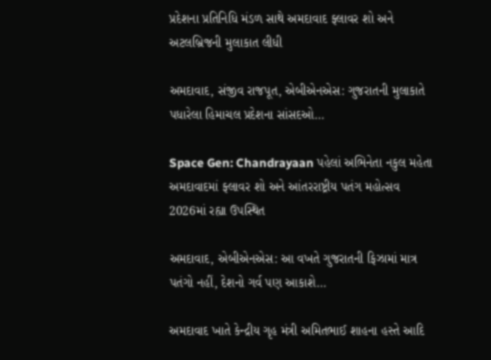પ્રદેશના પ્રતિનિધિ મંડળ સાથે અમદાવાદ ફ્લાવર શો અને અટલબ્રિજની મુલાકાત લીધી

અમદાવાદ, સંજીવ રાજપૂત, એબીએનએસ: ગુજરાતની મુલાકાતે પધારેલા હિમાચલ પ્રદેશના સાંસદઓ…

Space Gen: Chandrayaan પહેલાં અભિનેતા નકુલ મહેતા અમદાવાદમાં ફ્લાવર શો અને આંતરરાષ્ટ્રીય પતંગ મહોત્સવ 2026માં રહ્યા ઉપસ્થિત

અમદાવાદ, એબીએનએસ: આ વખતે ગુજરાતની ફિઝામાં માત્ર પતંગો નહીં, દેશનો ગર્વ પણ આકાશે…

અમદાવાદ ખાતે કેન્દ્રીય ગૃહ મંત્રી અમિતભાઈ શાહના હસ્તે આદિ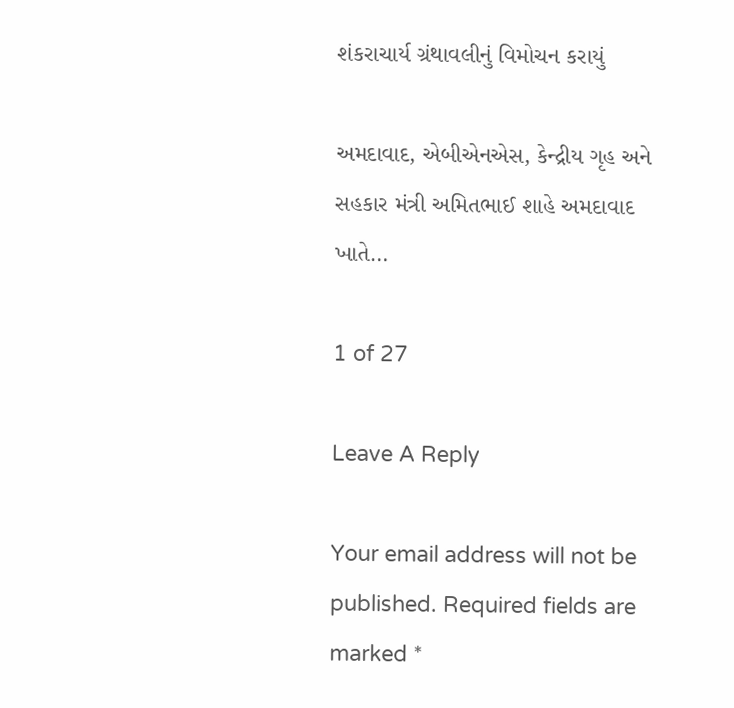શંકરાચાર્ય ગ્રંથાવલીનું વિમોચન કરાયું

અમદાવાદ, એબીએનએસ, કેન્દ્રીય ગૃહ અને સહકાર મંત્રી અમિતભાઈ શાહે અમદાવાદ ખાતે…

1 of 27

Leave A Reply

Your email address will not be published. Required fields are marked *